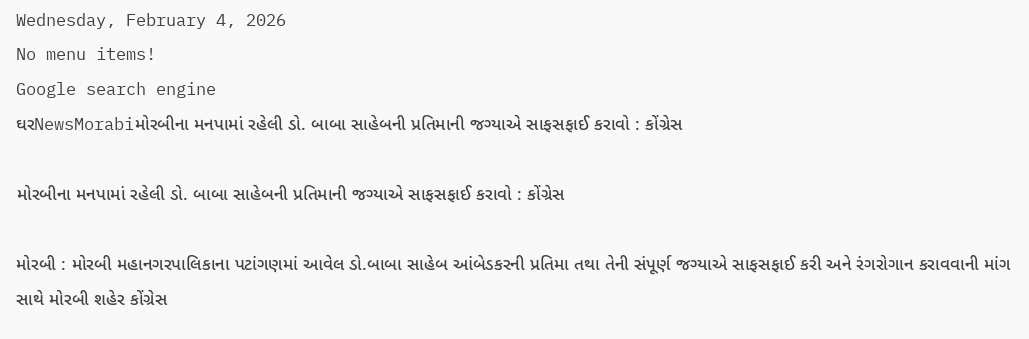Wednesday, February 4, 2026
No menu items!
Google search engine
ઘરNewsMorabiમોરબીના મનપામાં રહેલી ડો. બાબા સાહેબની પ્રતિમાની જગ્યાએ સાફસફાઈ કરાવો : કોંગ્રેસ

મોરબીના મનપામાં રહેલી ડો. બાબા સાહેબની પ્રતિમાની જગ્યાએ સાફસફાઈ કરાવો : કોંગ્રેસ

મોરબી : મોરબી મહાનગરપાલિકાના પટાંગણમાં આવેલ ડો.બાબા સાહેબ આંબેડકરની પ્રતિમા તથા તેની સંપૂર્ણ જગ્યાએ સાફસફાઈ કરી અને રંગરોગાન કરાવવાની માંગ સાથે મોરબી શહેર કોંગ્રેસ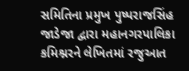સમિતિના પ્રમુખ પુષ્પરાજસિંહ જાડેજા દ્વારા મહાનગરપાલિકા કમિશ્નરને લેખિતમાં રજુઆત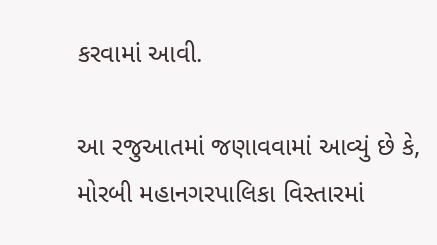કરવામાં આવી.

આ રજુઆતમાં જણાવવામાં આવ્યું છે કે, મોરબી મહાનગરપાલિકા વિસ્તારમાં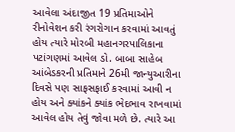આવેલા અંદાજીત 19 પ્રતિમાઓને રીનોવેશન કરી રંગરોગાન કરવામાં આવતું હોય ત્યારે મોરબી મહાનગરપાલિકાના પટાંગણમાં આવેલ ડો. બાબા સાહેબ આંબેડકરની પ્રતિમાને 26મી જાન્યુઆરીના દિવસે પણ સાફસફાઈ કરવામાં આવી ન હોય અને ક્યાંકને ક્યાંક ભેદભાવ રાખવામાં આવેલ હોય તેવું જોવા મળે છે. ત્યારે આ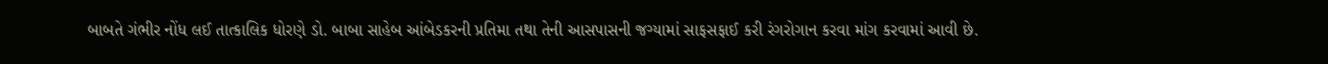બાબતે ગંભીર નોંધ લઈ તાત્કાલિક ધોરણે ડો. બાબા સાહેબ આંબેડકરની પ્રતિમા તથા તેની આસપાસની જગ્યામાં સાફસફાઈ કરી રંગરોગાન કરવા માંગ કરવામાં આવી છે.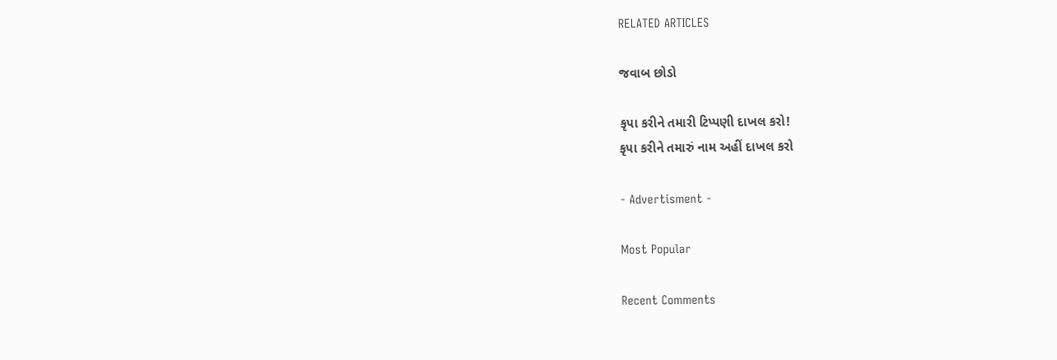RELATED ARTICLES

જવાબ છોડો

કૃપા કરીને તમારી ટિપ્પણી દાખલ કરો!
કૃપા કરીને તમારું નામ અહીં દાખલ કરો

- Advertisment -

Most Popular

Recent Comments